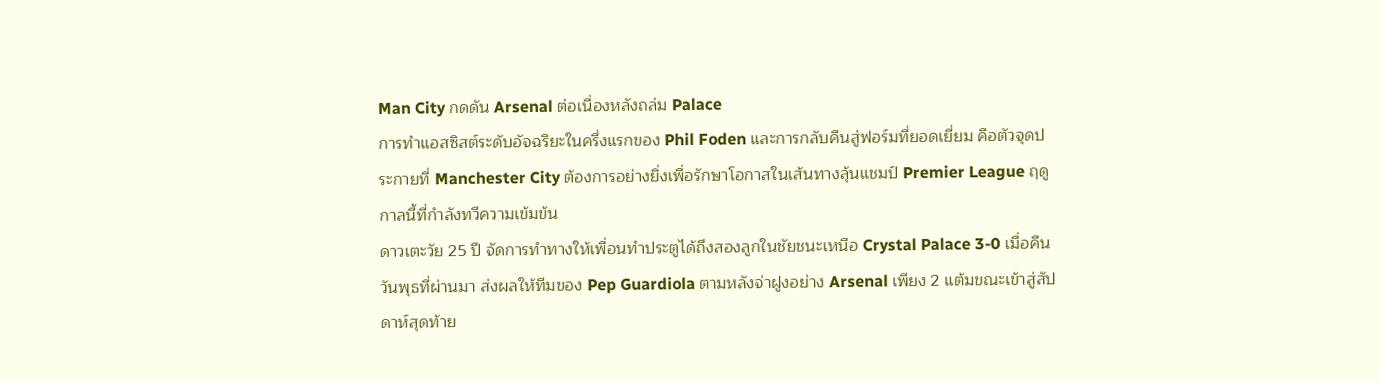Man City กดดัน Arsenal ต่อเนื่องหลังถล่ม Palace
การทำแอสซิสต์ระดับอัจฉริยะในครึ่งแรกของ Phil Foden และการกลับคืนสู่ฟอร์มที่ยอดเยี่ยม คือตัวจุดประกายที่ Manchester City ต้องการอย่างยิ่งเพื่อรักษาโอกาสในเส้นทางลุ้นแชมป์ Premier League ฤดูกาลนี้ที่กำลังทวีความเข้มข้น
ดาวเตะวัย 25 ปี จัดการทำทางให้เพื่อนทำประตูได้ถึงสองลูกในชัยชนะเหนือ Crystal Palace 3-0 เมื่อคืนวันพุธที่ผ่านมา ส่งผลให้ทีมของ Pep Guardiola ตามหลังจ่าฝูงอย่าง Arsenal เพียง 2 แต้มขณะเข้าสู่สัปดาห์สุดท้าย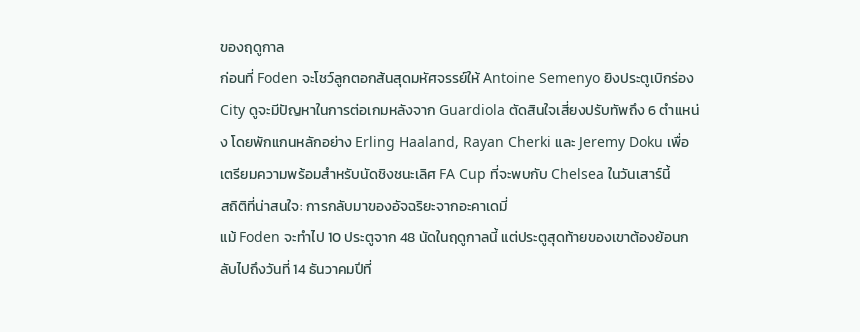ของฤดูกาล
ก่อนที่ Foden จะโชว์ลูกตอกส้นสุดมหัศจรรย์ให้ Antoine Semenyo ยิงประตูเบิกร่อง City ดูจะมีปัญหาในการต่อเกมหลังจาก Guardiola ตัดสินใจเสี่ยงปรับทัพถึง 6 ตำแหน่ง โดยพักแกนหลักอย่าง Erling Haaland, Rayan Cherki และ Jeremy Doku เพื่อเตรียมความพร้อมสำหรับนัดชิงชนะเลิศ FA Cup ที่จะพบกับ Chelsea ในวันเสาร์นี้
สถิติที่น่าสนใจ: การกลับมาของอัจฉริยะจากอะคาเดมี่
แม้ Foden จะทำไป 10 ประตูจาก 48 นัดในฤดูกาลนี้ แต่ประตูสุดท้ายของเขาต้องย้อนกลับไปถึงวันที่ 14 ธันวาคมปีที่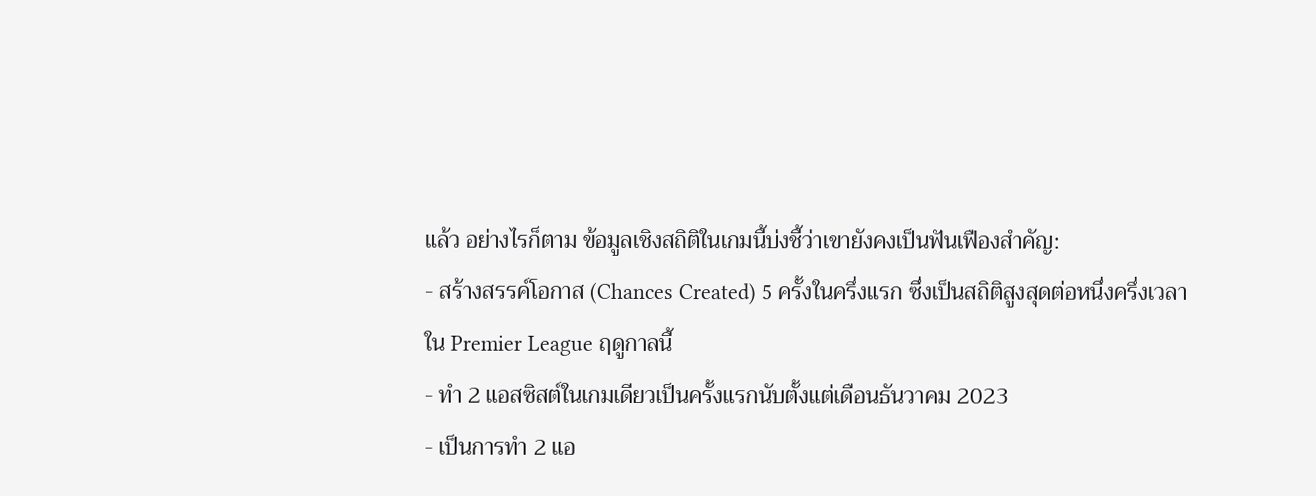แล้ว อย่างไรก็ตาม ข้อมูลเชิงสถิติในเกมนี้บ่งชี้ว่าเขายังคงเป็นฟันเฟืองสำคัญ:
- สร้างสรรค์โอกาส (Chances Created) 5 ครั้งในครึ่งแรก ซึ่งเป็นสถิติสูงสุดต่อหนึ่งครึ่งเวลาใน Premier League ฤดูกาลนี้
- ทำ 2 แอสซิสต์ในเกมเดียวเป็นครั้งแรกนับตั้งแต่เดือนธันวาคม 2023
- เป็นการทำ 2 แอ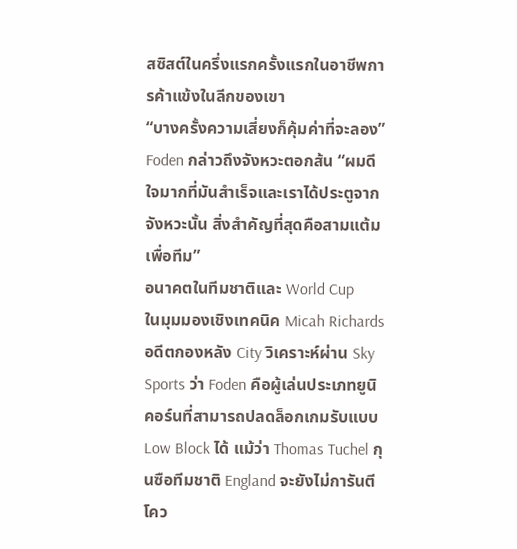สซิสต์ในครึ่งแรกครั้งแรกในอาชีพการค้าแข้งในลีกของเขา
“บางครั้งความเสี่ยงก็คุ้มค่าที่จะลอง” Foden กล่าวถึงจังหวะตอกส้น “ผมดีใจมากที่มันสำเร็จและเราได้ประตูจากจังหวะนั้น สิ่งสำคัญที่สุดคือสามแต้มเพื่อทีม”
อนาคตในทีมชาติและ World Cup
ในมุมมองเชิงเทคนิค Micah Richards อดีตกองหลัง City วิเคราะห์ผ่าน Sky Sports ว่า Foden คือผู้เล่นประเภทยูนิคอร์นที่สามารถปลดล็อกเกมรับแบบ Low Block ได้ แม้ว่า Thomas Tuchel กุนซือทีมชาติ England จะยังไม่การันตีโคว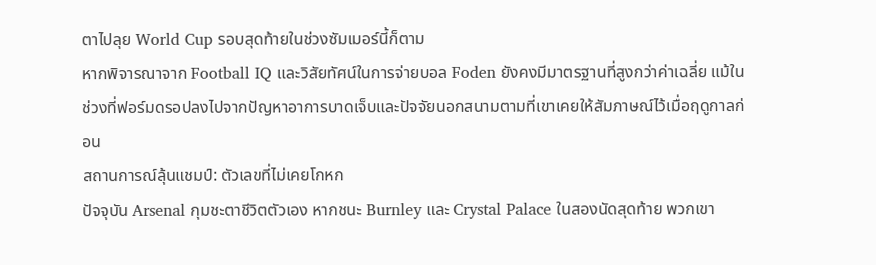ตาไปลุย World Cup รอบสุดท้ายในช่วงซัมเมอร์นี้ก็ตาม
หากพิจารณาจาก Football IQ และวิสัยทัศน์ในการจ่ายบอล Foden ยังคงมีมาตรฐานที่สูงกว่าค่าเฉลี่ย แม้ในช่วงที่ฟอร์มดรอปลงไปจากปัญหาอาการบาดเจ็บและปัจจัยนอกสนามตามที่เขาเคยให้สัมภาษณ์ไว้เมื่อฤดูกาลก่อน
สถานการณ์ลุ้นแชมป์: ตัวเลขที่ไม่เคยโกหก
ปัจจุบัน Arsenal กุมชะตาชีวิตตัวเอง หากชนะ Burnley และ Crystal Palace ในสองนัดสุดท้าย พวกเขา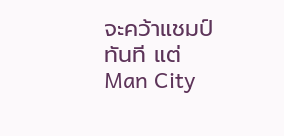จะคว้าแชมป์ทันที แต่ Man City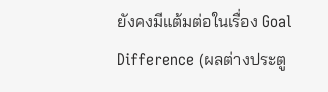ยังคงมีแต้มต่อในเรื่อง Goal Difference (ผลต่างประตู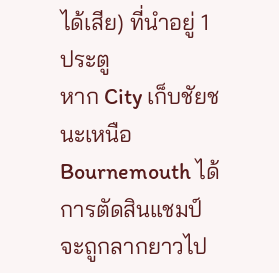ได้เสีย) ที่นำอยู่ 1 ประตู
หาก City เก็บชัยชนะเหนือ Bournemouth ได้ การตัดสินแชมป์จะถูกลากยาวไป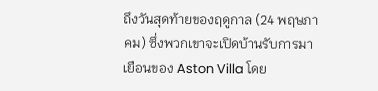ถึงวันสุดท้ายของฤดูกาล (24 พฤษภาคม) ซึ่งพวกเขาจะเปิดบ้านรับการมาเยือนของ Aston Villa โดย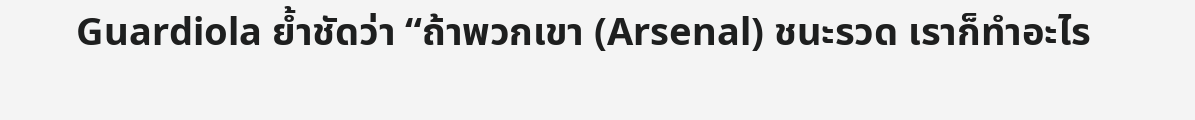Guardiola ย้ำชัดว่า “ถ้าพวกเขา (Arsenal) ชนะรวด เราก็ทำอะไร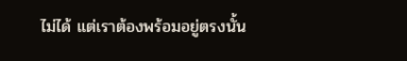ไม่ได้ แต่เราต้องพร้อมอยู่ตรงนั้น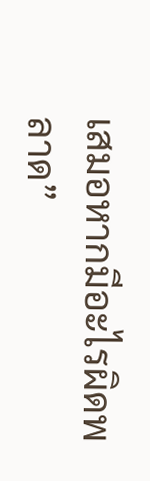เสมอหากมีอะไรผิดพลาด”